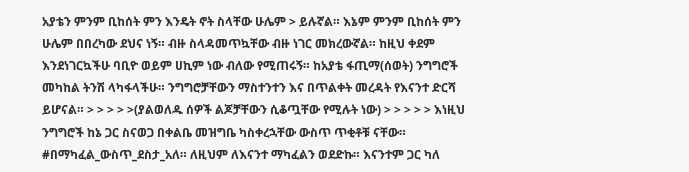አያቴን ምንም ቢከሰት ምን እንዴት ኖት ስላቸው ሁሌም > ይሉኛል። እኔም ምንም ቢከሰት ምን ሁሌም በበረካው ደህና ነኝ። ብዙ ስላዳመጥኳቸው ብዙ ነገር መክረውኛል። ከዚህ ቀደም እንደነገርኳችሁ ባቢዮ ወይም ሀኪም ነው ብለው የሚጠሩኝ። ከአያቴ ፋጢማ(ሰወት) ንግግሮች መካከል ትንሽ ላካፋላችሁ። ንግግሮቻቸውን ማስተንተን እና በጥልቀት መረዳት የእናንተ ድርሻ ይሆናል። > > > > >(ያልወለዱ ሰዎች ልጆቻቸውን ሲቆጧቸው የሚሉት ነው) > > > > > እነዚህ ንግግሮች ከኔ ጋር ስናወጋ በቀልቤ መዝግቤ ካስቀረኋቸው ውስጥ ጥቂቶቹ ናቸው። #በማካፈል_ውስጥ_ደስታ_አለ። ለዚህም ለእናንተ ማካፈልን ወደድኩ። እናንተም ጋር ካለ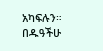አካፍሉን። በዱዓችሁ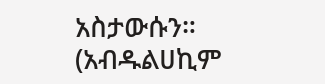አስታውሱን። (አብዱልሀኪም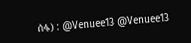ሰፋ) : @Venuee13 @Venuee13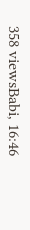358 viewsBabi, 16:46